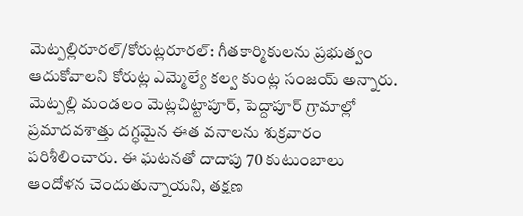మెట్పల్లిరూరల్/కోరుట్లరూరల్: గీతకార్మికులను ప్రభుత్వం ఆదుకోవాలని కోరుట్ల ఎమ్మెల్యే కల్వ కుంట్ల సంజయ్ అన్నారు. మెట్పల్లి మండలం మెట్లచిట్టాపూర్, పెద్దాపూర్ గ్రామాల్లో ప్రమాదవశాత్తు దగ్ధమైన ఈత వనాలను శుక్రవారం పరిశీలించారు. ఈ ఘటనతో దాదాపు 70 కుటుంబాలు ఆందోళన చెందుతున్నాయని, తక్షణ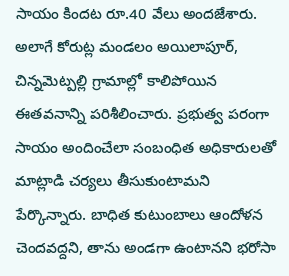సాయం కిందట రూ.40 వేలు అందజేశారు. అలాగే కోరుట్ల మండలం అయిలాపూర్, చిన్నమెట్పల్లి గ్రామాల్లో కాలిపోయిన ఈతవనాన్ని పరిశీలించారు. ప్రభుత్వ పరంగా సాయం అందించేలా సంబంధిత అధికారులతో మాట్లాడి చర్యలు తీసుకుంటామని పేర్కొన్నారు. బాధిత కుటుంబాలు ఆందోళన చెందవద్దని, తాను అండగా ఉంటానని భరోసా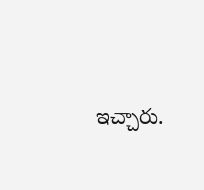ఇచ్చారు.